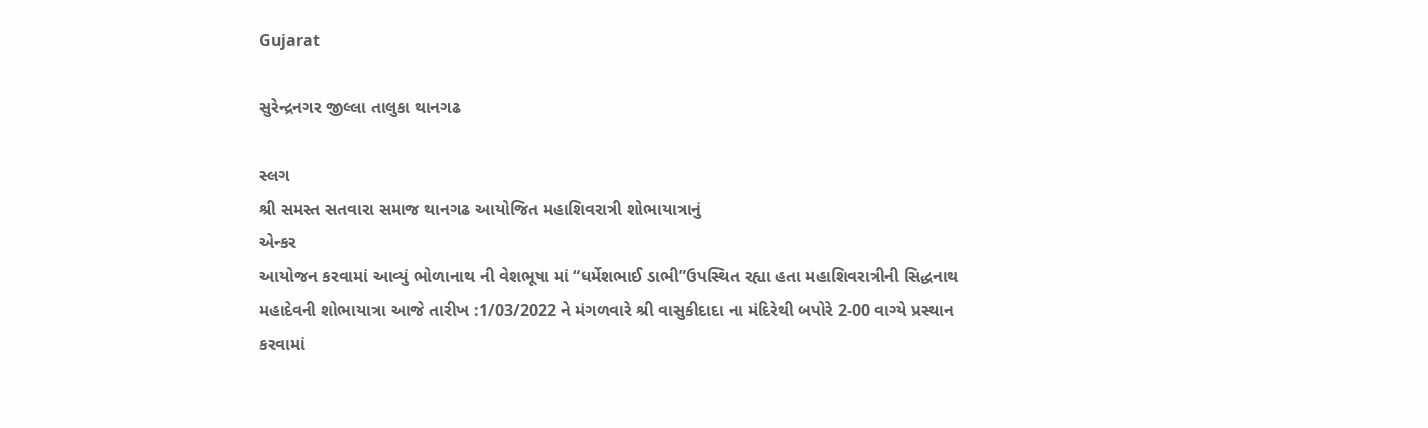Gujarat

સુરેન્દ્રનગર જીલ્લા તાલુકા થાનગઢ

સ્લગ
શ્રી સમસ્ત સતવારા સમાજ થાનગઢ આયોજિત મહાશિવરાત્રી શોભાયાત્રાનું
એન્કર
આયોજન કરવામાં આવ્યું ભોળાનાથ ની વેશભૂષા માં “ધર્મેશભાઈ ડાભી”ઉપસ્થિત રહ્યા હતા મહાશિવરાત્રીની સિદ્ધનાથ મહાદેવની શોભાયાત્રા આજે તારીખ :1/03/2022 ને મંગળવારે શ્રી વાસુકીદાદા ના મંદિરેથી બપોરે 2-00 વાગ્યે પ્રસ્થાન કરવામાં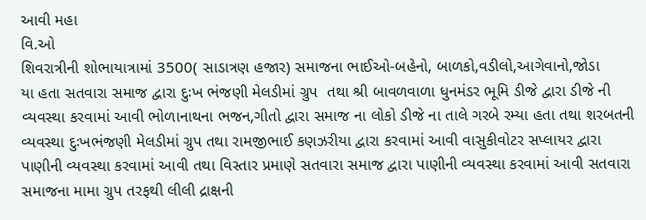આવી મહા
વિ.ઓ
શિવરાત્રીની શોભાયાત્રામાં 3500( સાડાત્રણ હજાર) સમાજના ભાઈઓ-બહેનો, બાળકો,વડીલો,આગેવાનો,જોડા
યા હતા સતવારા સમાજ દ્વારા દુઃખ ભંજણી મેલડીમાં ગ્રુપ  તથા શ્રી બાવળવાળા ધુનમંડર ભૂમિ ડીજે દ્વારા ડીજે ની વ્યવસ્થા કરવામાં આવી ભોળાનાથના ભજન,ગીતો દ્વારા સમાજ ના લોકો ડીજે ના તાલે ગરબે રમ્યા હતા તથા શરબતની વ્યવસ્થા દુઃખભંજણી મેલડીમાં ગ્રુપ તથા રામજીભાઈ કણઝરીયા દ્વારા કરવામાં આવી વાસુકીવોટર સપ્લાયર દ્વારા પાણીની વ્યવસ્થા કરવામાં આવી તથા વિસ્તાર પ્રમાણે સતવારા સમાજ દ્વારા પાણીની વ્યવસ્થા કરવામાં આવી સતવારા સમાજના મામા ગ્રુપ તરફથી લીલી દ્રાક્ષની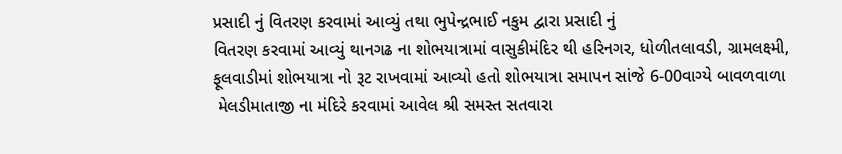પ્રસાદી નું વિતરણ કરવામાં આવ્યું તથા ભુપેન્દ્રભાઈ નકુમ દ્વારા પ્રસાદી નું
વિતરણ કરવામાં આવ્યું થાનગઢ ના શોભયાત્રામાં વાસુકીમંદિર થી હરિનગર, ધોળીતલાવડી, ગ્રામલક્ષ્મી, ફૂલવાડીમાં શોભયાત્રા નો રૂટ રાખવામાં આવ્યો હતો શોભયાત્રા સમાપન સાંજે 6-00વાગ્યે બાવળવાળા
 મેલડીમાતાજી ના મંદિરે કરવામાં આવેલ શ્રી સમસ્ત સતવારા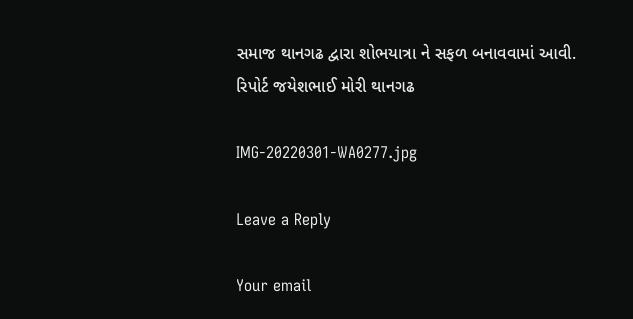સમાજ થાનગઢ દ્વારા શોભયાત્રા ને સફળ બનાવવામાં આવી.
રિપોર્ટ જયેશભાઈ મોરી થાનગઢ

IMG-20220301-WA0277.jpg

Leave a Reply

Your email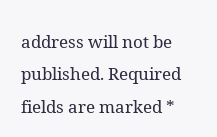address will not be published. Required fields are marked *